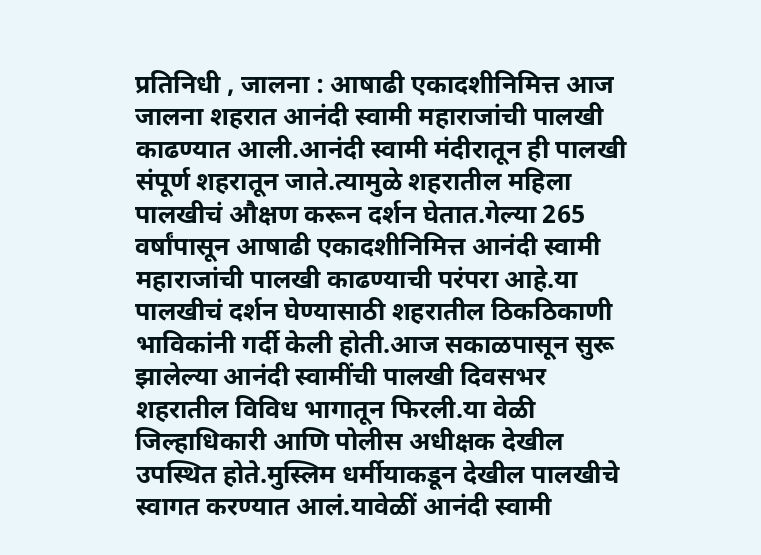प्रतिनिधी , जालना : आषाढी एकादशीनिमित्त आज जालना शहरात आनंदी स्वामी महाराजांची पालखी काढण्यात आली.आनंदी स्वामी मंदीरातून ही पालखी संपूर्ण शहरातून जाते.त्यामुळे शहरातील महिला पालखीचं औक्षण करून दर्शन घेतात.गेल्या 265 वर्षांपासून आषाढी एकादशीनिमित्त आनंदी स्वामी महाराजांची पालखी काढण्याची परंपरा आहे.या पालखीचं दर्शन घेण्यासाठी शहरातील ठिकठिकाणी भाविकांनी गर्दी केली होती.आज सकाळपासून सुरू झालेल्या आनंदी स्वामींची पालखी दिवसभर शहरातील विविध भागातून फिरली.या वेळी जिल्हाधिकारी आणि पोलीस अधीक्षक देखील उपस्थित होते.मुस्लिम धर्मीयाकडून देखील पालखीचे स्वागत करण्यात आलं.यावेळीं आनंदी स्वामी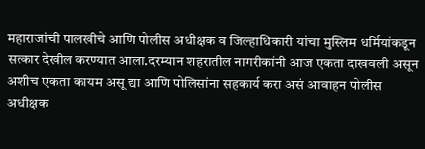महाराजांची पालखीचे आणि पोलीस अधीक्षक व जिल्हाधिकारी यांचा मुस्लिम धर्मियांकडून सत्कार देखील करण्यात आला.दरम्यान शहरातील नागरीकांनी आज एकता दाखवली असून अशीच एकता कायम असू द्या आणि पोलिसांना सहकार्य करा असं आवाहन पोलीस अधीक्षक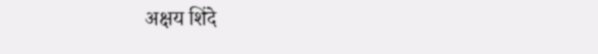अक्षय शिंदे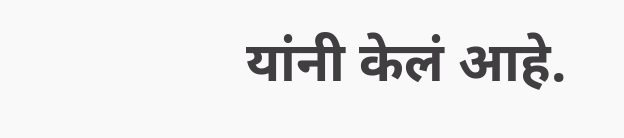यांनी केलं आहे.